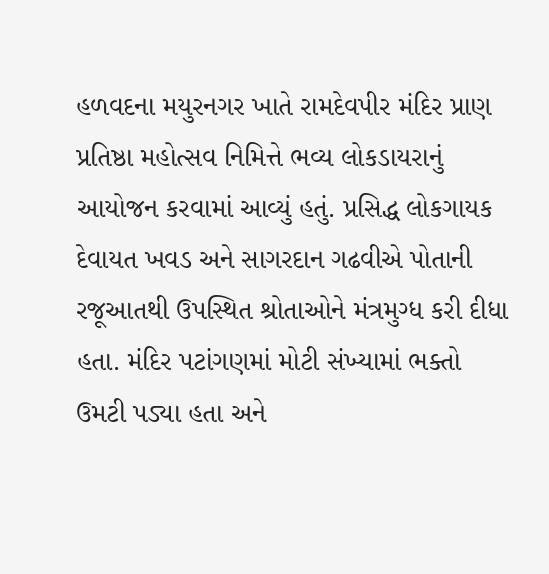હળવદના મયુરનગર ખાતે રામદેવપીર મંદિર પ્રાણ પ્રતિષ્ઠા મહોત્સવ નિમિત્તે ભવ્ય લોકડાયરાનું આયોજન કરવામાં આવ્યું હતું. પ્રસિદ્ધ લોકગાયક દેવાયત ખવડ અને સાગરદાન ગઢવીએ પોતાની રજૂઆતથી ઉપસ્થિત શ્રોતાઓને મંત્રમુગ્ધ કરી દીધા હતા. મંદિર પટાંગણમાં મોટી સંખ્યામાં ભક્તો ઉમટી પડ્યા હતા અને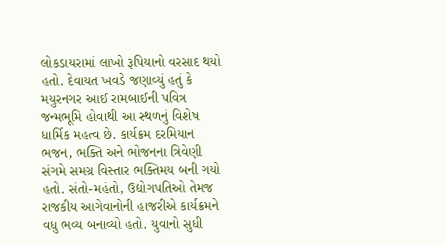લોકડાયરામાં લાખો રૂપિયાનો વરસાદ થયો હતો. દેવાયત ખવડે જણાવ્યું હતું કે મયુરનગર આઈ રામબાઈની પવિત્ર જન્મભૂમિ હોવાથી આ સ્થળનું વિશેષ ધાર્મિક મહત્વ છે. કાર્યક્રમ દરમિયાન ભજન, ભક્તિ અને ભોજનના ત્રિવેણી સંગમે સમગ્ર વિસ્તાર ભક્તિમય બની ગયો હતો. સંતો-મહંતો, ઉદ્યોગપતિઓ તેમજ રાજકીય આગેવાનોની હાજરીએ કાર્યક્રમને વધુ ભવ્ય બનાવ્યો હતો. યુવાનો સુધી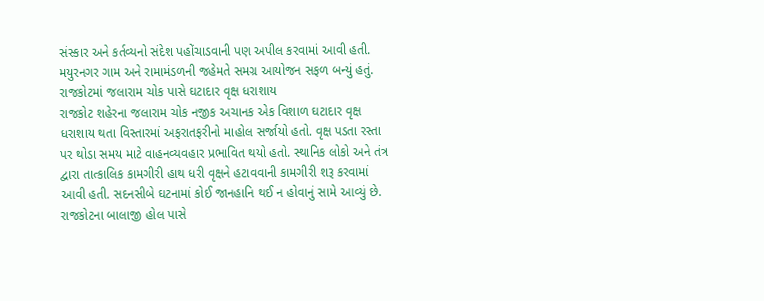સંસ્કાર અને કર્તવ્યનો સંદેશ પહોંચાડવાની પણ અપીલ કરવામાં આવી હતી. મયુરનગર ગામ અને રામામંડળની જહેમતે સમગ્ર આયોજન સફળ બન્યું હતું.
રાજકોટમાં જલારામ ચોક પાસે ઘટાદાર વૃક્ષ ધરાશાય
રાજકોટ શહેરના જલારામ ચોક નજીક અચાનક એક વિશાળ ઘટાદાર વૃક્ષ ધરાશાય થતા વિસ્તારમાં અફરાતફરીનો માહોલ સર્જાયો હતો. વૃક્ષ પડતા રસ્તા પર થોડા સમય માટે વાહનવ્યવહાર પ્રભાવિત થયો હતો. સ્થાનિક લોકો અને તંત્ર દ્વારા તાત્કાલિક કામગીરી હાથ ધરી વૃક્ષને હટાવવાની કામગીરી શરૂ કરવામાં આવી હતી. સદનસીબે ઘટનામાં કોઈ જાનહાનિ થઈ ન હોવાનું સામે આવ્યું છે.
રાજકોટના બાલાજી હોલ પાસે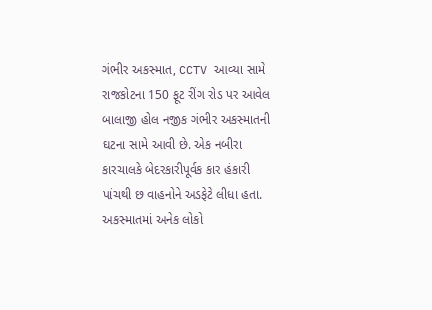ગંભીર અકસ્માત, CCTV આવ્યા સામે
રાજકોટના 150 ફૂટ રીંગ રોડ પર આવેલ બાલાજી હોલ નજીક ગંભીર અકસ્માતની ઘટના સામે આવી છે. એક નબીરા કારચાલકે બેદરકારીપૂર્વક કાર હંકારી પાંચથી છ વાહનોને અડફેટે લીધા હતા. અકસ્માતમાં અનેક લોકો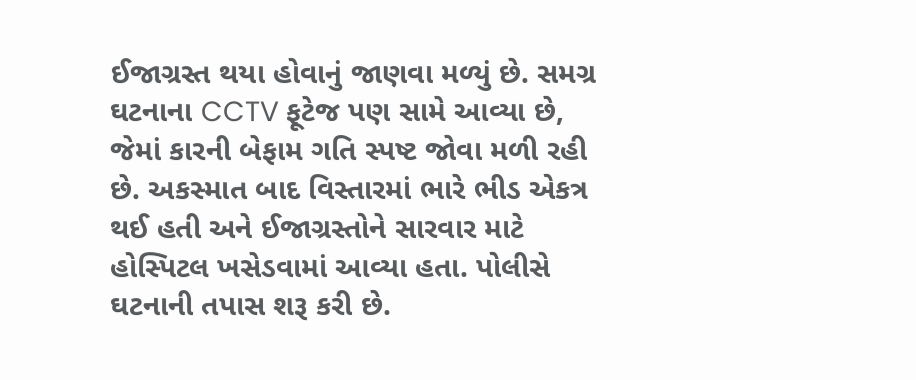ઈજાગ્રસ્ત થયા હોવાનું જાણવા મળ્યું છે. સમગ્ર ઘટનાના CCTV ફૂટેજ પણ સામે આવ્યા છે, જેમાં કારની બેફામ ગતિ સ્પષ્ટ જોવા મળી રહી છે. અકસ્માત બાદ વિસ્તારમાં ભારે ભીડ એકત્ર થઈ હતી અને ઈજાગ્રસ્તોને સારવાર માટે હોસ્પિટલ ખસેડવામાં આવ્યા હતા. પોલીસે ઘટનાની તપાસ શરૂ કરી છે.